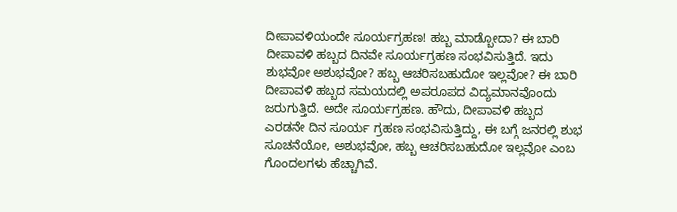ದೀಪಾವಳಿಯಂದೇ ಸೂರ್ಯಗ್ರಹಣ! ಹಬ್ಬ ಮಾಡ್ಬೋದಾ? ಈ ಬಾರಿ ದೀಪಾವಳಿ ಹಬ್ಬದ ದಿನವೇ ಸೂರ್ಯಗ್ರಹಣ ಸಂಭವಿಸುತ್ತಿದೆ. ಇದು ಶುಭವೋ ಅಶುಭವೋ? ಹಬ್ಬ ಆಚರಿಸಬಹುದೋ ಇಲ್ಲವೋ? ಈ ಬಾರಿ ದೀಪಾವಳಿ ಹಬ್ಬದ ಸಮಯದಲ್ಲಿ ಅಪರೂಪದ ವಿದ್ಯಮಾನವೊಂದು ಜರುಗುತ್ತಿದೆ. ಅದೇ ಸೂರ್ಯಗ್ರಹಣ. ಹೌದು, ದೀಪಾವಳಿ ಹಬ್ಬದ ಎರಡನೇ ದಿನ ಸೂರ್ಯ ಗ್ರಹಣ ಸಂಭವಿಸುತ್ತಿದ್ದು, ಈ ಬಗ್ಗೆ ಜನರಲ್ಲಿ ಶುಭ ಸೂಚನೆಯೋ, ಅಶುಭವೋ, ಹಬ್ಬ ಆಚರಿಸಬಹುದೋ ಇಲ್ಲವೋ ಎಂಬ ಗೊಂದಲಗಳು ಹೆಚ್ಚಾಗಿವೆ.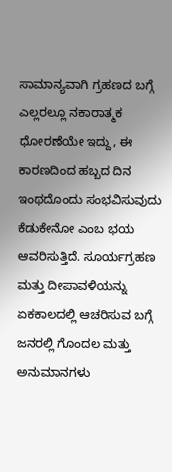ಸಾಮಾನ್ಯವಾಗಿ ಗ್ರಹಣದ ಬಗ್ಗೆ ಎಲ್ಲರಲ್ಲೂ ನಕಾರಾತ್ಮಕ ಧೋರಣೆಯೇ ಇದ್ದು, ಈ ಕಾರಣದಿಂದ ಹಬ್ಬದ ದಿನ ಇಂಥದೊಂದು ಸಂಭವಿಸುವುದು ಕೆಡುಕೇನೋ ಎಂಬ ಭಯ ಆವರಿಸುತ್ತಿದೆ. ಸೂರ್ಯಗ್ರಹಣ ಮತ್ತು ದೀಪಾವಳಿಯನ್ನು ಏಕಕಾಲದಲ್ಲಿ ಆಚರಿಸುವ ಬಗ್ಗೆ ಜನರಲ್ಲಿ ಗೊಂದಲ ಮತ್ತು ಅನುಮಾನಗಳು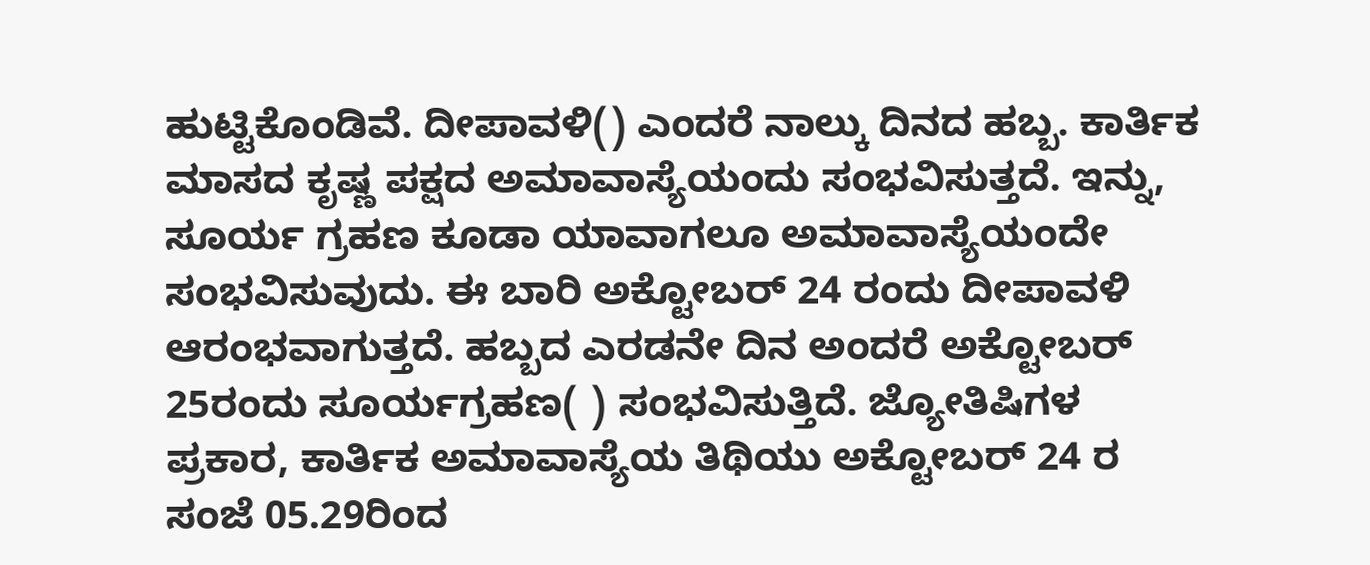ಹುಟ್ಟಿಕೊಂಡಿವೆ. ದೀಪಾವಳಿ() ಎಂದರೆ ನಾಲ್ಕು ದಿನದ ಹಬ್ಬ. ಕಾರ್ತಿಕ ಮಾಸದ ಕೃಷ್ಣ ಪಕ್ಷದ ಅಮಾವಾಸ್ಯೆಯಂದು ಸಂಭವಿಸುತ್ತದೆ. ಇನ್ನು, ಸೂರ್ಯ ಗ್ರಹಣ ಕೂಡಾ ಯಾವಾಗಲೂ ಅಮಾವಾಸ್ಯೆಯಂದೇ ಸಂಭವಿಸುವುದು. ಈ ಬಾರಿ ಅಕ್ಟೋಬರ್ 24 ರಂದು ದೀಪಾವಳಿ ಆರಂಭವಾಗುತ್ತದೆ. ಹಬ್ಬದ ಎರಡನೇ ದಿನ ಅಂದರೆ ಅಕ್ಟೋಬರ್ 25ರಂದು ಸೂರ್ಯಗ್ರಹಣ( ) ಸಂಭವಿಸುತ್ತಿದೆ. ಜ್ಯೋತಿಷಿಗಳ ಪ್ರಕಾರ, ಕಾರ್ತಿಕ ಅಮಾವಾಸ್ಯೆಯ ತಿಥಿಯು ಅಕ್ಟೋಬರ್ 24 ರ ಸಂಜೆ 05.29ರಿಂದ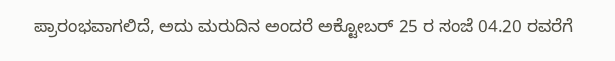ಪ್ರಾರಂಭವಾಗಲಿದೆ, ಅದು ಮರುದಿನ ಅಂದರೆ ಅಕ್ಟೋಬರ್ 25 ರ ಸಂಜೆ 04.20 ರವರೆಗೆ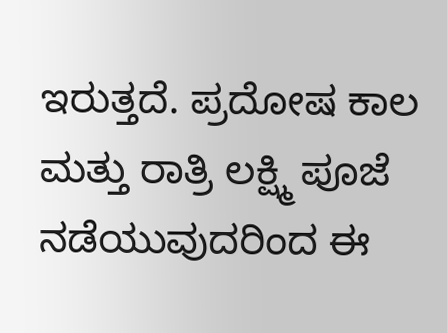ಇರುತ್ತದೆ. ಪ್ರದೋಷ ಕಾಲ ಮತ್ತು ರಾತ್ರಿ ಲಕ್ಷ್ಮಿ ಪೂಜೆ ನಡೆಯುವುದರಿಂದ ಈ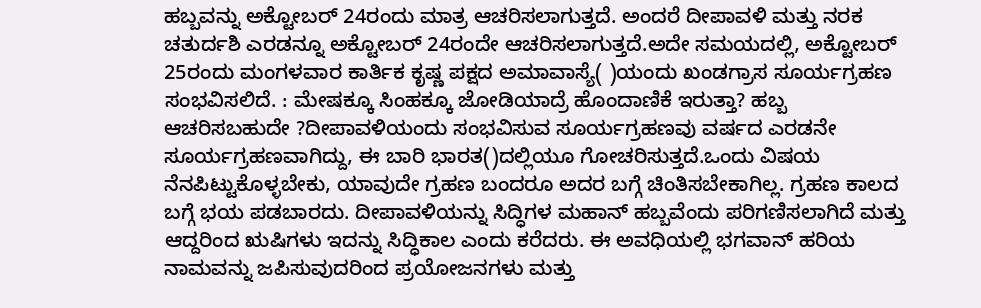ಹಬ್ಬವನ್ನು ಅಕ್ಟೋಬರ್ 24ರಂದು ಮಾತ್ರ ಆಚರಿಸಲಾಗುತ್ತದೆ. ಅಂದರೆ ದೀಪಾವಳಿ ಮತ್ತು ನರಕ ಚತುರ್ದಶಿ ಎರಡನ್ನೂ ಅಕ್ಟೋಬರ್ 24ರಂದೇ ಆಚರಿಸಲಾಗುತ್ತದೆ.ಅದೇ ಸಮಯದಲ್ಲಿ, ಅಕ್ಟೋಬರ್ 25ರಂದು ಮಂಗಳವಾರ ಕಾರ್ತಿಕ ಕೃಷ್ಣ ಪಕ್ಷದ ಅಮಾವಾಸ್ಯೆ( )ಯಂದು ಖಂಡಗ್ರಾಸ ಸೂರ್ಯಗ್ರಹಣ ಸಂಭವಿಸಲಿದೆ. : ಮೇಷಕ್ಕೂ ಸಿಂಹಕ್ಕೂ ಜೋಡಿಯಾದ್ರೆ ಹೊಂದಾಣಿಕೆ ಇರುತ್ತಾ? ಹಬ್ಬ ಆಚರಿಸಬಹುದೇ ?ದೀಪಾವಳಿಯಂದು ಸಂಭವಿಸುವ ಸೂರ್ಯಗ್ರಹಣವು ವರ್ಷದ ಎರಡನೇ ಸೂರ್ಯಗ್ರಹಣವಾಗಿದ್ದು, ಈ ಬಾರಿ ಭಾರತ()ದಲ್ಲಿಯೂ ಗೋಚರಿಸುತ್ತದೆ.ಒಂದು ವಿಷಯ ನೆನಪಿಟ್ಟುಕೊಳ್ಳಬೇಕು, ಯಾವುದೇ ಗ್ರಹಣ ಬಂದರೂ ಅದರ ಬಗ್ಗೆ ಚಿಂತಿಸಬೇಕಾಗಿಲ್ಲ. ಗ್ರಹಣ ಕಾಲದ ಬಗ್ಗೆ ಭಯ ಪಡಬಾರದು. ದೀಪಾವಳಿಯನ್ನು ಸಿದ್ಧಿಗಳ ಮಹಾನ್ ಹಬ್ಬವೆಂದು ಪರಿಗಣಿಸಲಾಗಿದೆ ಮತ್ತು ಆದ್ದರಿಂದ ಋಷಿಗಳು ಇದನ್ನು ಸಿದ್ಧಿಕಾಲ ಎಂದು ಕರೆದರು. ಈ ಅವಧಿಯಲ್ಲಿ ಭಗವಾನ್ ಹರಿಯ ನಾಮವನ್ನು ಜಪಿಸುವುದರಿಂದ ಪ್ರಯೋಜನಗಳು ಮತ್ತು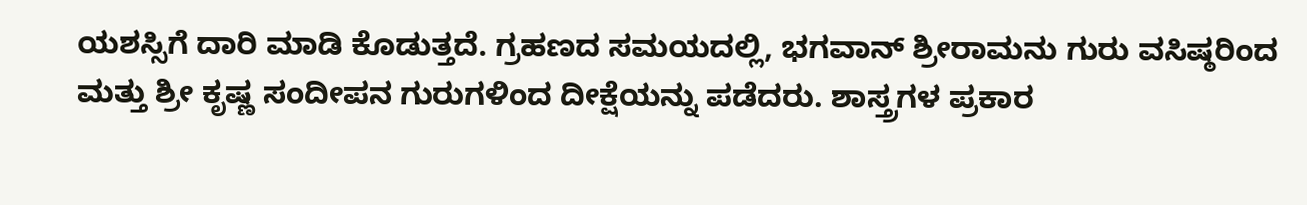ಯಶಸ್ಸಿಗೆ ದಾರಿ ಮಾಡಿ ಕೊಡುತ್ತದೆ. ಗ್ರಹಣದ ಸಮಯದಲ್ಲಿ, ಭಗವಾನ್ ಶ್ರೀರಾಮನು ಗುರು ವಸಿಷ್ಠರಿಂದ ಮತ್ತು ಶ್ರೀ ಕೃಷ್ಣ ಸಂದೀಪನ ಗುರುಗಳಿಂದ ದೀಕ್ಷೆಯನ್ನು ಪಡೆದರು. ಶಾಸ್ತ್ರಗಳ ಪ್ರಕಾರ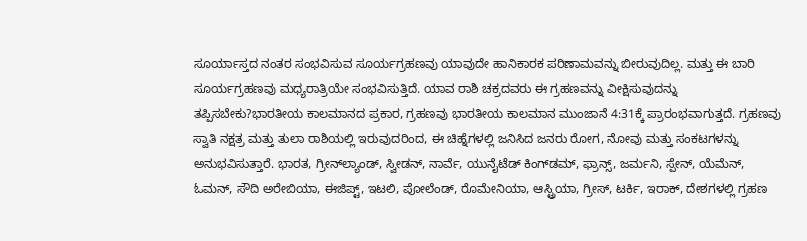ಸೂರ್ಯಾಸ್ತದ ನಂತರ ಸಂಭವಿಸುವ ಸೂರ್ಯಗ್ರಹಣವು ಯಾವುದೇ ಹಾನಿಕಾರಕ ಪರಿಣಾಮವನ್ನು ಬೀರುವುದಿಲ್ಲ. ಮತ್ತು ಈ ಬಾರಿ ಸೂರ್ಯಗ್ರಹಣವು ಮಧ್ಯರಾತ್ರಿಯೇ ಸಂಭವಿಸುತ್ತಿದೆ. ಯಾವ ರಾಶಿ ಚಕ್ರದವರು ಈ ಗ್ರಹಣವನ್ನು ವೀಕ್ಷಿಸುವುದನ್ನು ತಪ್ಪಿಸಬೇಕು?ಭಾರತೀಯ ಕಾಲಮಾನದ ಪ್ರಕಾರ, ಗ್ರಹಣವು ಭಾರತೀಯ ಕಾಲಮಾನ ಮುಂಜಾನೆ 4:31ಕ್ಕೆ ಪ್ರಾರಂಭವಾಗುತ್ತದೆ. ಗ್ರಹಣವು ಸ್ವಾತಿ ನಕ್ಷತ್ರ ಮತ್ತು ತುಲಾ ರಾಶಿಯಲ್ಲಿ ಇರುವುದರಿಂದ, ಈ ಚಿಹ್ನೆಗಳಲ್ಲಿ ಜನಿಸಿದ ಜನರು ರೋಗ, ನೋವು ಮತ್ತು ಸಂಕಟಗಳನ್ನು ಅನುಭವಿಸುತ್ತಾರೆ. ಭಾರತ, ಗ್ರೀನ್‌ಲ್ಯಾಂಡ್, ಸ್ವೀಡನ್, ನಾರ್ವೆ, ಯುನೈಟೆಡ್ ಕಿಂಗ್‌ಡಮ್, ಫ್ರಾನ್ಸ್, ಜರ್ಮನಿ, ಸ್ಪೇನ್, ಯೆಮೆನ್, ಓಮನ್, ಸೌದಿ ಅರೇಬಿಯಾ, ಈಜಿಪ್ಟ್, ಇಟಲಿ, ಪೋಲೆಂಡ್, ರೊಮೇನಿಯಾ, ಆಸ್ಟ್ರಿಯಾ, ಗ್ರೀಸ್, ಟರ್ಕಿ, ಇರಾಕ್, ದೇಶಗಳಲ್ಲಿ ಗ್ರಹಣ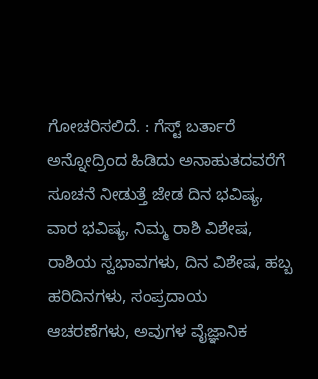ಗೋಚರಿಸಲಿದೆ. : ಗೆಸ್ಟ್ ಬರ್ತಾರೆ ಅನ್ನೋದ್ರಿಂದ ಹಿಡಿದು ಅನಾಹುತದವರೆಗೆ ಸೂಚನೆ ನೀಡುತ್ತೆ ಜೇಡ ದಿನ ಭವಿಷ್ಯ, ವಾರ ಭವಿಷ್ಯ, ನಿಮ್ಮ ರಾಶಿ ವಿಶೇಷ, ರಾಶಿಯ ಸ್ವಭಾವಗಳು, ದಿನ ವಿಶೇಷ, ಹಬ್ಬ ಹರಿದಿನಗಳು, ಸಂಪ್ರದಾಯ ಆಚರಣೆಗಳು, ಅವುಗಳ ವೈಜ್ಞಾನಿಕ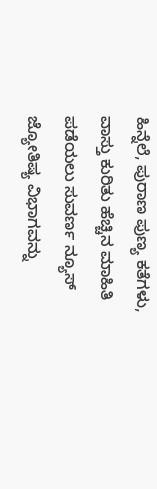ಹಿನ್ನೆಲೆ, ಪುರಾಣ ಪುಣ್ಯ ಕತೆಗಳು, ವಾಸ್ತು ಕುರಿತು ಹೆಚ್ಚಿನ ಮಾಹಿತಿ ಪಡೆಯಲು ಸುವರ್ಣ ನ್ಯೂಸ್ ಜ್ಯೋತಿಷ್ಯ ವಿಭಾಗವನ್ನು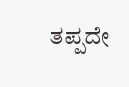ತಪ್ಪದೇ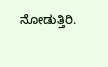ನೋಡುತ್ತಿರಿ.